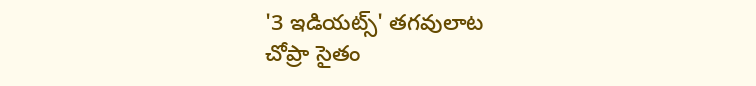'3 ఇడియట్స్' తగవులాట
చోప్రా సైతం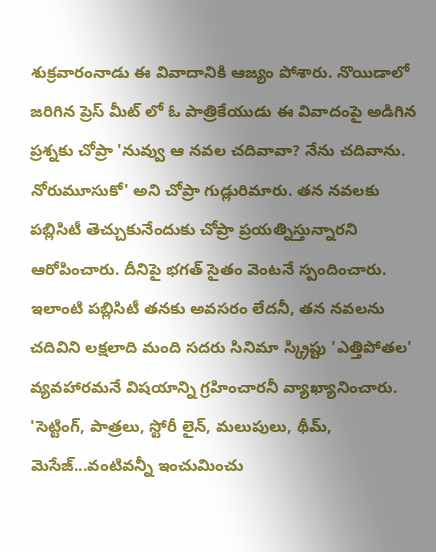శుక్రవారంనాడు ఈ వివాదానికి ఆజ్యం పోశారు. నొయిడాలో జరిగిన ప్రెస్ మీట్ లో ఓ పాత్రికేయుడు ఈ వివాదంపై అడిగిన ప్రశ్నకు చోప్రా 'నువ్వు ఆ నవల చదివావా? నేను చదివాను. నోరుమూసుకో' అని చోప్రా గుడ్లురిమారు. తన నవలకు పబ్లిసిటీ తెచ్చుకునేందుకు చోప్రా ప్రయత్నిస్తున్నారని ఆరోపించారు. దీనిపై భగత్ సైతం వెంటనే స్పందించారు. ఇలాంటి పబ్లిసిటీ తనకు అవసరం లేదనీ, తన నవలను చదివిని లక్షలాది మంది సదరు సినిమా స్క్రిప్టు 'ఎత్తిపోతల' వ్యవహారమనే విషయాన్ని గ్రహించారనీ వ్యాఖ్యానించారు. 'సెట్టింగ్, పాత్రలు, స్టోరీ లైన్, మలుపులు, థీమ్, మెసేజ్...వంటివన్నీ ఇంచుమించు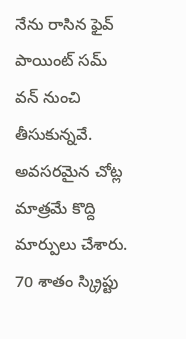నేను రాసిన ఫైవ్ పాయింట్ సమ్ వన్ నుంచి తీసుకున్నవే. అవసరమైన చోట్ల మాత్రమే కొద్ది మార్పులు చేశారు. 70 శాతం స్క్రిప్టు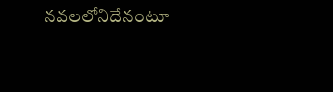నవలలోనిదేనంటూ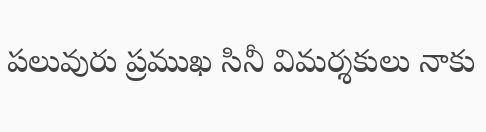పలువురు ప్రముఖ సినీ విమర్శకులు నాకు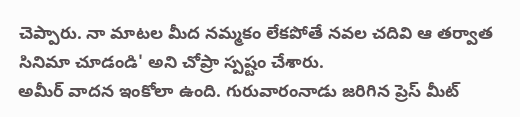చెప్పారు. నా మాటల మీద నమ్మకం లేకపోతే నవల చదివి ఆ తర్వాత సినిమా చూడండి' అని చోప్రా స్పష్టం చేశారు.
అమీర్ వాదన ఇంకోలా ఉంది. గురువారంనాడు జరిగిన ప్రెస్ మీట్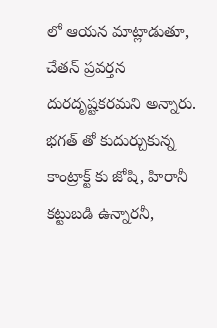లో ఆయన మాట్లాడుతూ, చేతన్ ప్రవర్తన దురదృష్టకరమని అన్నారు. భగత్ తో కుదుర్చుకున్న కాంట్రాక్ట్ కు జోషి, హిరానీ కట్టుబడి ఉన్నారనీ,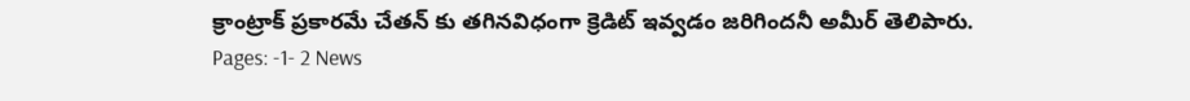క్రాంట్రాక్ ప్రకారమే చేతన్ కు తగినవిధంగా క్రెడిట్ ఇవ్వడం జరిగిందనీ అమీర్ తెలిపారు.
Pages: -1- 2 News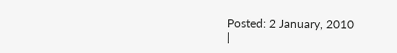Posted: 2 January, 2010
|